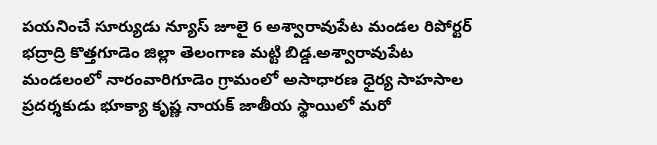పయనించే సూర్యుడు న్యూస్ జూలై 6 అశ్వారావుపేట మండల రిపోర్టర్ భద్రాద్రి కొత్తగూడెం జిల్లా తెలంగాణ మట్టి బిడ్డ.అశ్వారావుపేట మండలంలో నారంవారిగూడెం గ్రామంలో అసాధారణ ధైర్య సాహసాల ప్రదర్శకుడు భూక్యా కృష్ణ నాయక్ జాతీయ స్థాయిలో మరో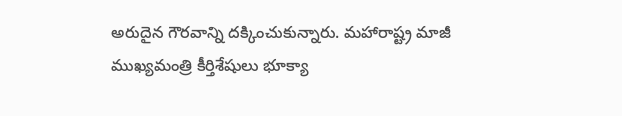అరుదైన గౌరవాన్ని దక్కించుకున్నారు. మహారాష్ట్ర మాజీ ముఖ్యమంత్రి కీర్తిశేషులు భూక్యా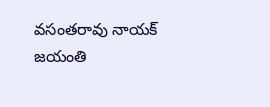వసంతరావు నాయక్ జయంతి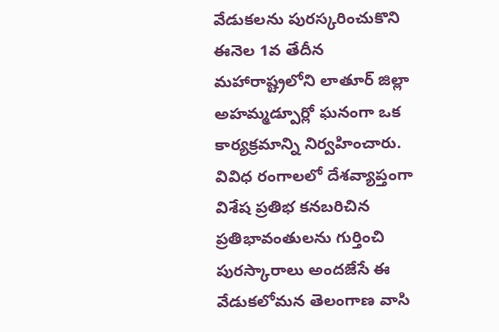వేడుకలను పురస్కరించుకొని ఈనెల 1వ తేదీన మహారాష్ట్రలోని లాతూర్ జిల్లా అహమ్మడ్పూర్లో ఘనంగా ఒక కార్యక్రమాన్ని నిర్వహించారు. వివిధ రంగాలలో దేశవ్యాప్తంగా విశేష ప్రతిభ కనబరిచిన ప్రతిభావంతులను గుర్తించి పురస్కారాలు అందజేసే ఈ వేడుకలోమన తెలంగాణ వాసి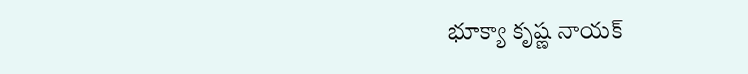భూక్యా కృష్ణ నాయక్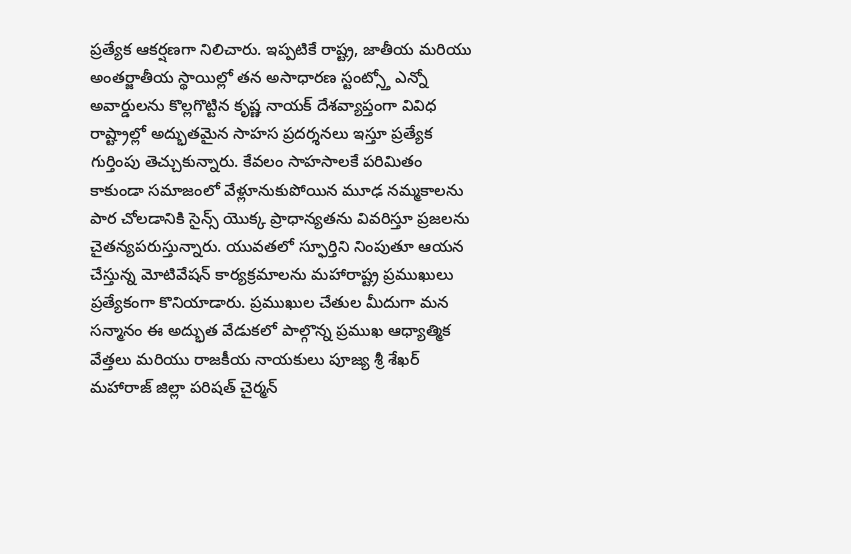ప్రత్యేక ఆకర్షణగా నిలిచారు. ఇప్పటికే రాష్ట్ర, జాతీయ మరియు అంతర్జాతీయ స్థాయిల్లో తన అసాధారణ స్టంట్స్తో ఎన్నో అవార్డులను కొల్లగొట్టిన కృష్ణ నాయక్ దేశవ్యాప్తంగా వివిధ రాష్ట్రాల్లో అద్భుతమైన సాహస ప్రదర్శనలు ఇస్తూ ప్రత్యేక గుర్తింపు తెచ్చుకున్నారు. కేవలం సాహసాలకే పరిమితం కాకుండా సమాజంలో వేళ్లూనుకుపోయిన మూఢ నమ్మకాలను పార చోలడానికి సైన్స్ యొక్క ప్రాధాన్యతను వివరిస్తూ ప్రజలను చైతన్యపరుస్తున్నారు. యువతలో స్ఫూర్తిని నింపుతూ ఆయన చేస్తున్న మోటివేషన్ కార్యక్రమాలను మహారాష్ట్ర ప్రముఖులు ప్రత్యేకంగా కొనియాడారు. ప్రముఖుల చేతుల మీదుగా మన సన్మానం ఈ అద్భుత వేడుకలో పాల్గొన్న ప్రముఖ ఆధ్యాత్మిక వేత్తలు మరియు రాజకీయ నాయకులు పూజ్య శ్రీ శేఖర్ మహారాజ్ జిల్లా పరిషత్ చైర్మన్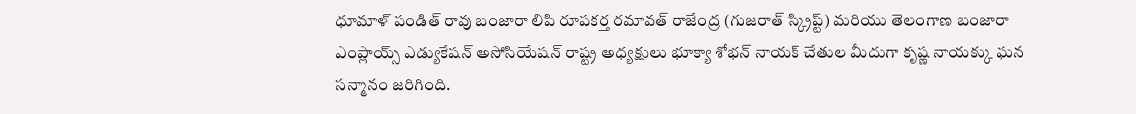ధూమాళ్ పండిత్ రావు బంజారా లిపి రూపకర్త రమావత్ రాజేంద్ర (గుజరాత్ స్క్రిప్ట్) మరియు తెలంగాణ బంజారా ఎంప్లాయ్స్ ఎడ్యుకేషన్ అసోసియేషన్ రాష్ట్ర అధ్యక్షులు భూక్యా శోభన్ నాయక్ చేతుల మీదుగా కృష్ణ నాయక్కు ఘన సన్మానం జరిగింది.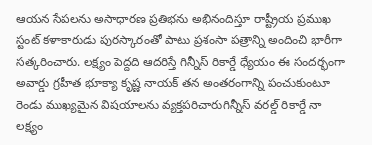ఆయన సేపలను అసాధారణ ప్రతిభను అభినందిస్తూ రాష్ట్రీయ ప్రముఖ స్టంట్ కళాకారుడు పురస్కారంతో పాటు ప్రశంసా పత్రాన్ని అందించి భారీగా సత్కరించారు. లక్ష్యం పెద్దది ఆదరిస్తే గిన్నీస్ రికార్డే ధ్యేయం ఈ సందర్భంగా అవార్డు గ్రహీత భూక్యా కృష్ణ నాయక్ తన అంతరంగాన్ని పంచుకుంటూ రెండు ముఖ్యమైన విషయాలను వ్యక్తపరిచారుగిన్నీస్ వరల్డ్ రికార్డే నా లక్ష్యం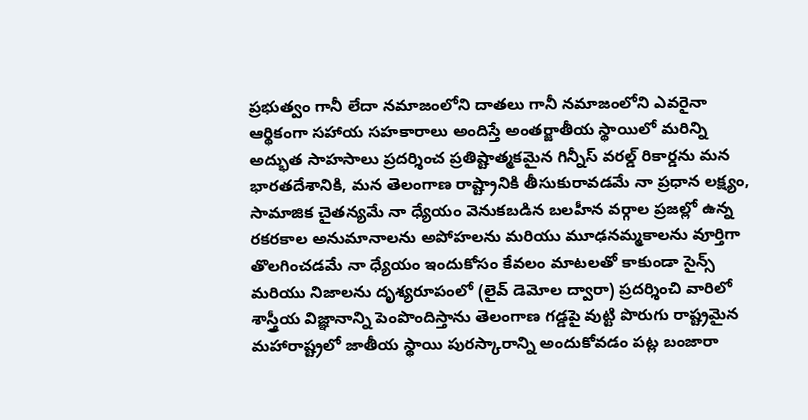ప్రభుత్వం గానీ లేదా నమాజంలోని దాతలు గానీ నమాజంలోని ఎవరైనా ఆర్థికంగా సహాయ సహకారాలు అందిస్తే అంతర్జాతీయ స్థాయిలో మరిన్ని అద్భుత సాహసాలు ప్రదర్శించ ప్రతిష్టాత్మకమైన గిన్నీస్ వరల్డ్ రికార్డను మన భారతదేశానికి, మన తెలంగాణ రాష్ట్రానికి తీసుకురావడమే నా ప్రధాన లక్ష్యం, సామాజిక చైతన్యమే నా ధ్యేయం వెనుకబడిన బలహీన వర్గాల ప్రజల్లో ఉన్న రకరకాల అనుమానాలను అపోహలను మరియు మూఢనమ్మకాలను వూర్తిగా తొలగించడమే నా ధ్యేయం ఇందుకోసం కేవలం మాటలతో కాకుండా సైన్స్ మరియు నిజాలను దృశ్యరూపంలో (లైవ్ డెమోల ద్వారా) ప్రదర్శించి వారిలో శాస్త్రీయ విజ్ఞానాన్ని పెంపొందిస్తాను తెలంగాణ గడ్డపై వుట్టి పొరుగు రాష్ట్రమైన మహారాష్ట్రలో జాతీయ స్థాయి పురస్కారాన్ని అందుకోవడం పట్ల బంజారా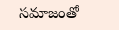సమాజంతో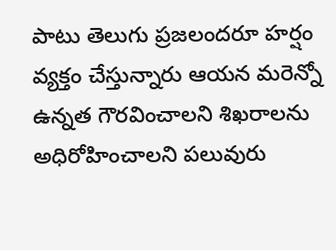పాటు తెలుగు ప్రజలందరూ హర్షం వ్యక్తం చేస్తున్నారు ఆయన మరెన్నో ఉన్నత గౌరవించాలని శిఖరాలను అధిరోహించాలని పలువురు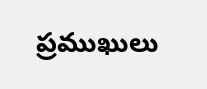ప్రముఖులు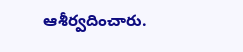ఆశీర్వదించారు.